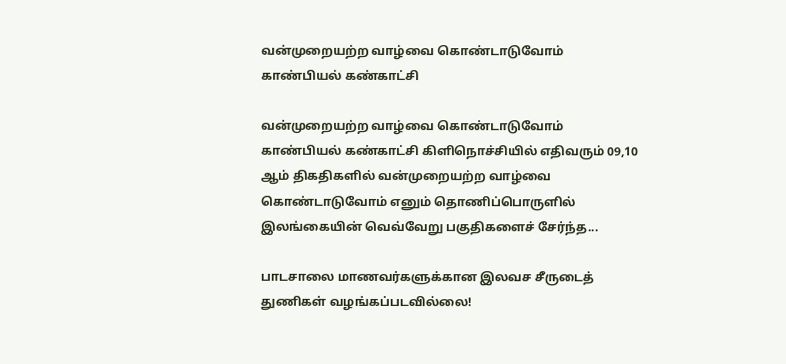வன்முறையற்ற வாழ்வை கொண்டாடுவோம் காண்பியல் கண்காட்சி

வன்முறையற்ற வாழ்வை கொண்டாடுவோம் காண்பியல் கண்காட்சி கிளிநொச்சியில் எதிவரும் 09,10 ஆம் திகதிகளில் வன்முறையற்ற வாழ்வை கொண்டாடுவோம் எனும் தொணிப்பொருளில் இலங்கையின் வெவ்வேறு பகுதிகளைச் சேர்ந்த...

பாடசாலை மாணவர்களுக்கான இலவச சீருடைத் துணிகள் வழங்கப்படவில்லை!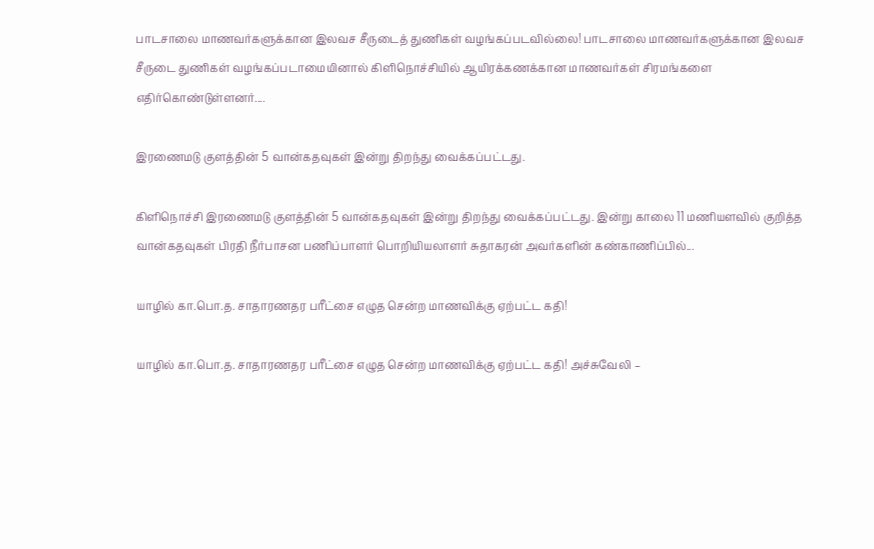பாடசாலை மாணவர்களுக்கான இலவச சீருடைத் துணிகள் வழங்கப்படவில்லை! பாடசாலை மாணவர்களுக்கான இலவச சீருடை துணிகள் வழங்கப்படாமையினால் கிளிநொச்சியில் ஆயிரக்கணக்கான மாணவர்கள் சிரமங்களை எதிர்கொண்டுள்ளனர்....

இரணைமடு குளத்தின் 5 வான்கதவுகள் இன்று திறந்து வைக்கப்பட்டது.

கிளிநொச்சி இரணைமடு குளத்தின் 5 வான்கதவுகள் இன்று திறந்து வைக்கப்பட்டது. இன்று காலை 11 மணியளவில் குறித்த வான்கதவுகள் பிரதி நீர்பாசன பணிப்பாளர் பொறியியலாளர் சுதாகரன் அவர்களின் கண்காணிப்பில்...

யாழில் கா.பொ.த. சாதாரணதர பரீட்சை எழுத சென்ற மாணவிக்கு ஏற்பட்ட கதி!

யாழில் கா.பொ.த. சாதாரணதர பரீட்சை எழுத சென்ற மாணவிக்கு ஏற்பட்ட கதி! அச்சுவேலி –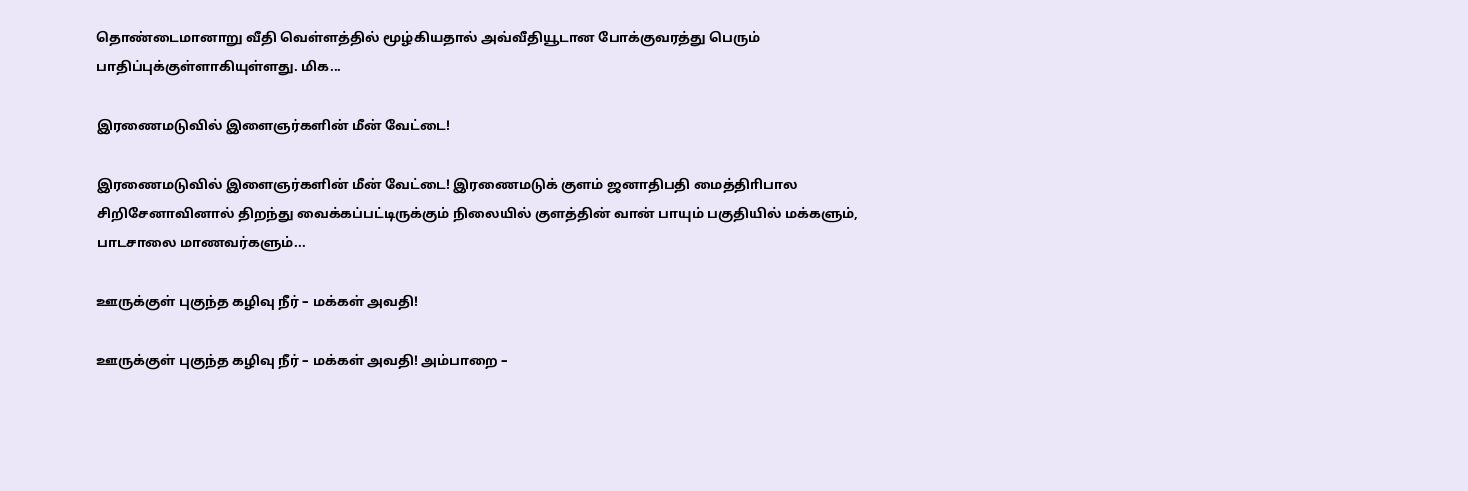தொண்டைமானாறு வீதி வெள்ளத்தில் மூழ்கியதால் அவ்வீதியூடான போக்குவரத்து பெரும் பாதிப்புக்குள்ளாகியுள்ளது. மிக...

இரணைமடுவில் இளைஞர்களின் மீன் வேட்டை!

இரணைமடுவில் இளைஞர்களின் மீன் வேட்டை! இரணைமடுக் குளம் ஜனாதிபதி மைத்திாிபால சிறிசேனாவினால் திறந்து வைக்கப்பட்டிருக்கும் நிலையில் குளத்தின் வான் பாயும் பகுதியில் மக்களும், பாடசாலை மாணவர்களும்...

ஊருக்குள் புகுந்த கழிவு நீர் – மக்கள் அவதி!

ஊருக்குள் புகுந்த கழிவு நீர் – மக்கள் அவதி! அம்பாறை –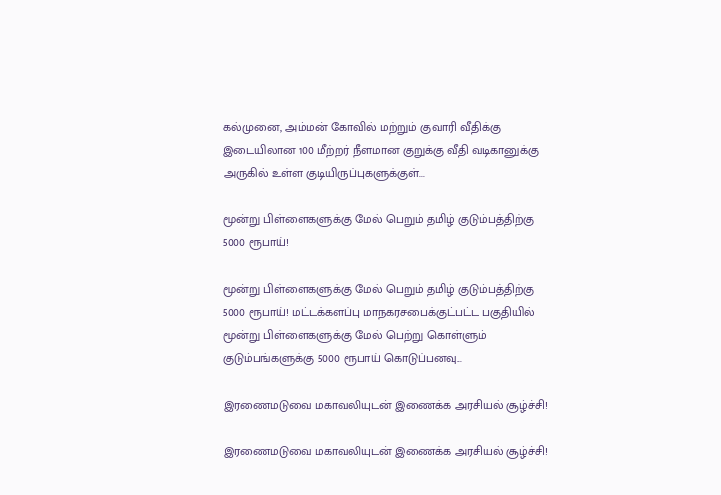கல்முனை, அம்மன் கோவில் மற்றும் குவாரி வீதிக்கு இடையிலான 100 மீற்றர் நீளமான குறுக்கு வீதி வடிகானுக்கு அருகில் உள்ள குடியிருப்புகளுக்குள்...

மூன்று பிள்ளைகளுக்கு மேல் பெறும் தமிழ் குடும்பத்திற்கு 5000 ரூபாய்!

மூன்று பிள்ளைகளுக்கு மேல் பெறும் தமிழ் குடும்பத்திற்கு 5000 ரூபாய்! மட்டக்களப்பு மாநகரசபைக்குட்பட்ட பகுதியில் மூன்று பிள்ளைகளுக்கு மேல் பெற்று கொள்ளும் குடும்பங்களுக்கு 5000 ரூபாய் கொடுப்பனவு...

இரணைமடுவை மகாவலியுடன் இணைக்க அரசியல் சூழ்ச்சி!

இரணைமடுவை மகாவலியுடன் இணைக்க அரசியல் சூழ்ச்சி!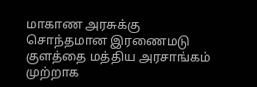மாகாண அரசுக்கு சொந்தமான இரணைமடு குளத்தை மத்திய அரசாங்கம் முற்றாக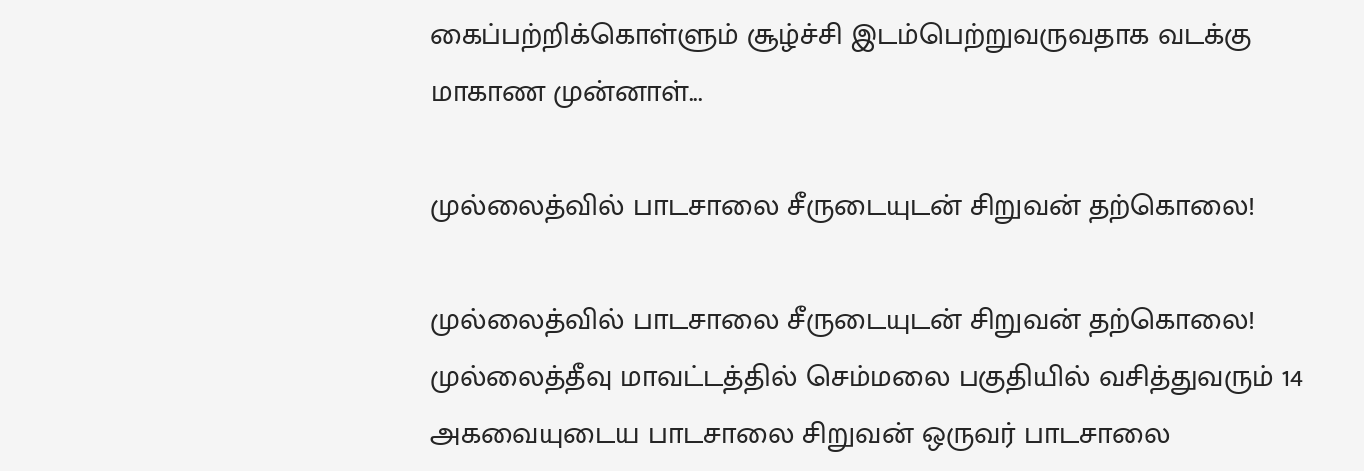கைப்பற்றிக்கொள்ளும் சூழ்ச்சி இடம்பெற்றுவருவதாக வடக்கு மாகாண முன்னாள்...

முல்லைத்வில் பாடசாலை சீருடையுடன் சிறுவன் தற்கொலை!

முல்லைத்வில் பாடசாலை சீருடையுடன் சிறுவன் தற்கொலை! முல்லைத்தீவு மாவட்டத்தில் செம்மலை பகுதியில் வசித்துவரும் 14 அகவையுடைய பாடசாலை சிறுவன் ஒருவர் பாடசாலை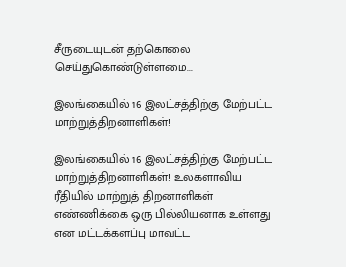சீருடையுடன் தற்கொலை செய்துகொண்டுள்ளமை...

இலங்கையில் 16 இலட்சத்திற்கு மேற்பட்ட மாற்றுத்திறனாளிகள்!

இலங்கையில் 16 இலட்சத்திற்கு மேற்பட்ட மாற்றுத்திறனாளிகள்! உலகளாவிய ரீதியில் மாற்றுத் திறனாளிகள் எண்ணிக்கை ஒரு பில்லியனாக உள்ளது என மட்டக்களப்பு மாவட்ட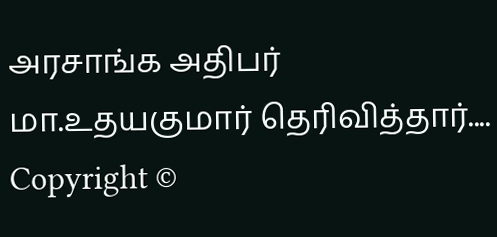அரசாங்க அதிபர் மா.உதயகுமார் தெரிவித்தார்....
Copyright ©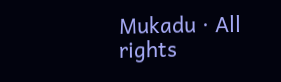Mukadu · All rights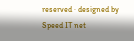reserved · designed by Speed IT net